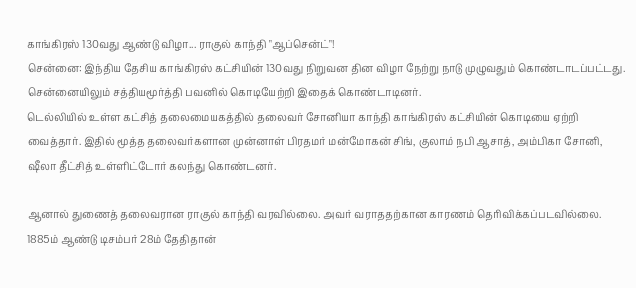காங்கிரஸ் 130வது ஆண்டு விழா... ராகுல் காந்தி "ஆப்சென்ட்"!
சென்னை: இந்திய தேசிய காங்கிரஸ் கட்சியின் 130வது நிறுவன தின விழா நேற்று நாடு முழுவதும் கொண்டாடப்பட்டது. சென்னையிலும் சத்தியமூர்த்தி பவனில் கொடியேற்றி இதைக் கொண்டாடினர்.
டெல்லியில் உள்ள கட்சித் தலைமையகத்தில் தலைவர் சோனியா காந்தி காங்கிரஸ் கட்சியின் கொடியை ஏற்றி வைத்தார். இதில் மூத்த தலைவர்களான முன்னாள் பிரதமர் மன்மோகன் சிங், குலாம் நபி ஆசாத், அம்பிகா சோனி, ஷீலா தீட்சித் உள்ளிட்டோர் கலந்து கொண்டனர்.

ஆனால் துணைத் தலைவரான ராகுல் காந்தி வரவில்லை. அவர் வராததற்கான காரணம் தெரிவிக்கப்படவில்லை.
1885ம் ஆண்டு டிசம்பர் 28ம் தேதிதான்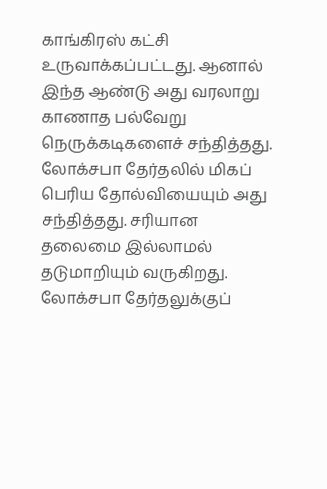காங்கிரஸ் கட்சி உருவாக்கப்பட்டது. ஆனால் இந்த ஆண்டு அது வரலாறு காணாத பல்வேறு நெருக்கடிகளைச் சந்தித்தது. லோக்சபா தேர்தலில் மிகப் பெரிய தோல்வியையும் அது சந்தித்தது. சரியான தலைமை இல்லாமல் தடுமாறியும் வருகிறது.
லோக்சபா தேர்தலுக்குப்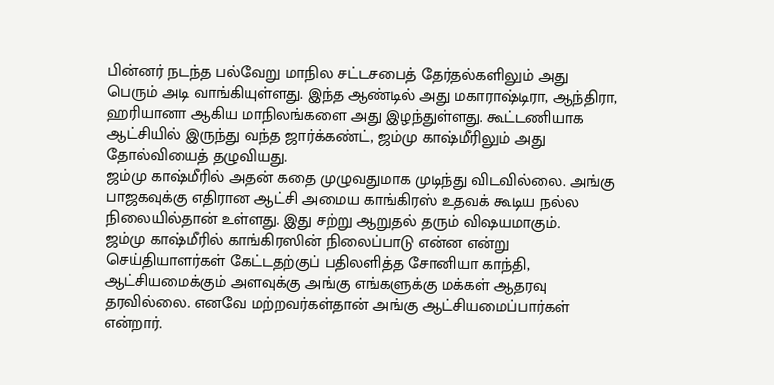பின்னர் நடந்த பல்வேறு மாநில சட்டசபைத் தேர்தல்களிலும் அது பெரும் அடி வாங்கியுள்ளது. இந்த ஆண்டில் அது மகாராஷ்டிரா, ஆந்திரா, ஹரியானா ஆகிய மாநிலங்களை அது இழந்துள்ளது. கூட்டணியாக ஆட்சியில் இருந்து வந்த ஜார்க்கண்ட், ஜம்மு காஷ்மீரிலும் அது தோல்வியைத் தழுவியது.
ஜம்மு காஷ்மீரில் அதன் கதை முழுவதுமாக முடிந்து விடவில்லை. அங்கு பாஜகவுக்கு எதிரான ஆட்சி அமைய காங்கிரஸ் உதவக் கூடிய நல்ல நிலையில்தான் உள்ளது. இது சற்று ஆறுதல் தரும் விஷயமாகும்.
ஜம்மு காஷ்மீரில் காங்கிரஸின் நிலைப்பாடு என்ன என்று செய்தியாளர்கள் கேட்டதற்குப் பதிலளித்த சோனியா காந்தி, ஆட்சியமைக்கும் அளவுக்கு அங்கு எங்களுக்கு மக்கள் ஆதரவு தரவில்லை. எனவே மற்றவர்கள்தான் அங்கு ஆட்சியமைப்பார்கள் என்றார்.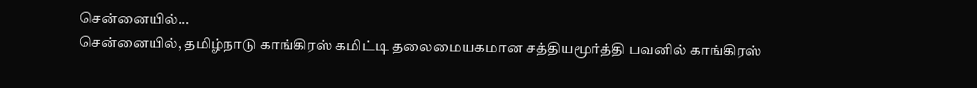சென்னையில்...
சென்னையில், தமிழ்நாடு காங்கிரஸ் கமிட்டி தலைமையகமான சத்தியமூர்த்தி பவனில் காங்கிரஸ்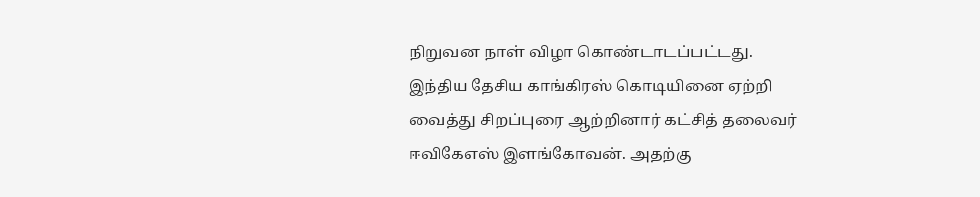நிறுவன நாள் விழா கொண்டாடப்பட்டது.
இந்திய தேசிய காங்கிரஸ் கொடியினை ஏற்றி வைத்து சிறப்புரை ஆற்றினார் கட்சித் தலைவர் ஈவிகேஎஸ் இளங்கோவன். அதற்கு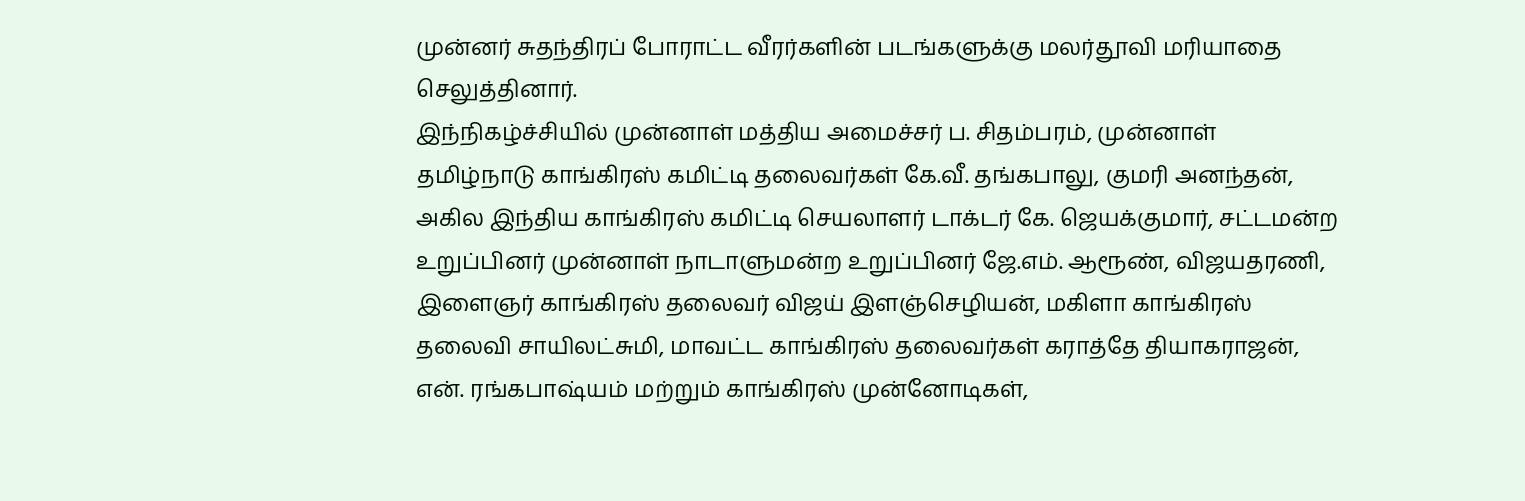முன்னர் சுதந்திரப் போராட்ட வீரர்களின் படங்களுக்கு மலர்தூவி மரியாதை செலுத்தினார்.
இந்நிகழ்ச்சியில் முன்னாள் மத்திய அமைச்சர் ப. சிதம்பரம், முன்னாள் தமிழ்நாடு காங்கிரஸ் கமிட்டி தலைவர்கள் கே.வீ. தங்கபாலு, குமரி அனந்தன், அகில இந்திய காங்கிரஸ் கமிட்டி செயலாளர் டாக்டர் கே. ஜெயக்குமார், சட்டமன்ற உறுப்பினர் முன்னாள் நாடாளுமன்ற உறுப்பினர் ஜே.எம். ஆரூண், விஜயதரணி, இளைஞர் காங்கிரஸ் தலைவர் விஜய் இளஞ்செழியன், மகிளா காங்கிரஸ் தலைவி சாயிலட்சுமி, மாவட்ட காங்கிரஸ் தலைவர்கள் கராத்தே தியாகராஜன், என். ரங்கபாஷ்யம் மற்றும் காங்கிரஸ் முன்னோடிகள்,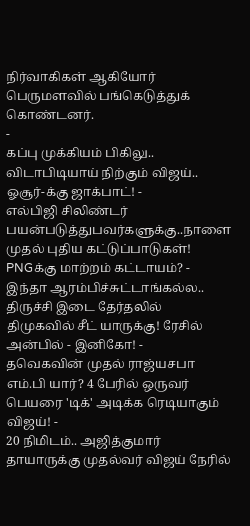நிர்வாகிகள் ஆகியோர் பெருமளவில் பங்கெடுத்துக் கொண்டனர்.
-
கப்பு முக்கியம் பிகிலு.. விடாபிடியாய் நிற்கும் விஜய்.. ஓசூர்-க்கு ஜாக்பாட்! -
எல்பிஜி சிலிண்டர் பயன்படுத்துபவர்களுக்கு..நாளை முதல் புதிய கட்டுப்பாடுகள்! PNGக்கு மாற்றம் கட்டாயம்? -
இந்தா ஆரம்பிச்சுட்டாங்கல்ல.. திருச்சி இடை தேர்தலில் திமுகவில் சீட் யாருக்கு! ரேசில் அன்பில் - இனிகோ! -
தவெகவின் முதல் ராஜ்யசபா எம்.பி யார்? 4 பேரில் ஒருவர் பெயரை 'டிக்' அடிக்க ரெடியாகும் விஜய்! -
20 நிமிடம்.. அஜித்குமார் தாயாருக்கு முதல்வர் விஜய் நேரில்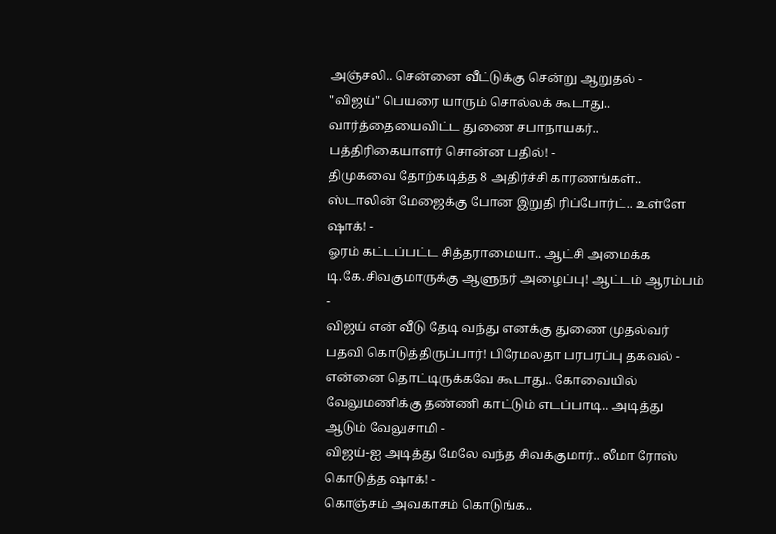அஞ்சலி.. சென்னை வீட்டுக்கு சென்று ஆறுதல் -
"விஜய்" பெயரை யாரும் சொல்லக் கூடாது.. வார்த்தையைவிட்ட துணை சபாநாயகர்.. பத்திரிகையாளர் சொன்ன பதில்! -
திமுகவை தோற்கடித்த 8 அதிர்ச்சி காரணங்கள்.. ஸ்டாலின் மேஜைக்கு போன இறுதி ரிப்போர்ட்.. உள்ளே ஷாக்! -
ஓரம் கட்டப்பட்ட சித்தராமையா.. ஆட்சி அமைக்க டி.கே.சிவகுமாருக்கு ஆளுநர் அழைப்பு! ஆட்டம் ஆரம்பம் -
விஜய் என் வீடு தேடி வந்து எனக்கு துணை முதல்வர் பதவி கொடுத்திருப்பார்! பிரேமலதா பரபரப்பு தகவல் -
என்னை தொட்டிருக்கவே கூடாது.. கோவையில் வேலுமணிக்கு தண்ணி காட்டும் எடப்பாடி.. அடித்து ஆடும் வேலுசாமி -
விஜய்-ஐ அடித்து மேலே வந்த சிவக்குமார்.. லீமா ரோஸ் கொடுத்த ஷாக்! -
கொஞ்சம் அவகாசம் கொடுங்க..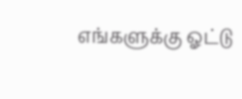எங்களுக்கு ஓட்டு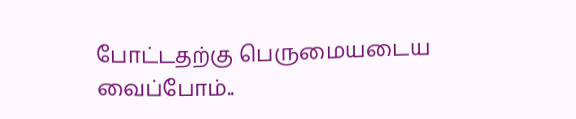போட்டதற்கு பெருமையடைய வைப்போம்..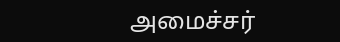அமைச்சர்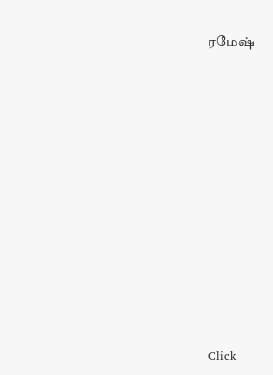ரமேஷ்












Click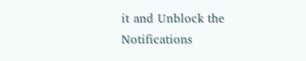it and Unblock the Notifications